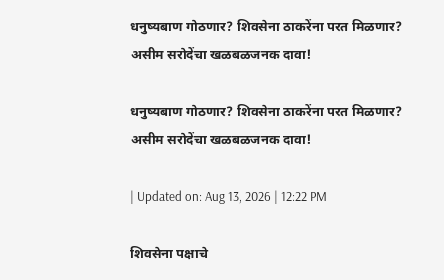धनुष्यबाण गोठणार? शिवसेना ठाकरेंना परत मिळणार? असीम सरोदेंचा खळबळजनक दावा!

धनुष्यबाण गोठणार? शिवसेना ठाकरेंना परत मिळणार? असीम सरोदेंचा खळबळजनक दावा!

| Updated on: Aug 13, 2026 | 12:22 PM

शिवसेना पक्षाचे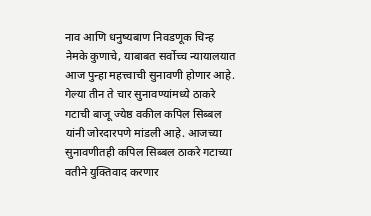नाव आणि धनुष्यबाण निवडणूक चिन्ह नेमके कुणाचे, याबाबत सर्वोच्च न्यायालयात आज पुन्हा महत्त्वाची सुनावणी होणार आहे. गेल्या तीन ते चार सुनावण्यांमध्ये ठाकरे गटाची बाजू ज्येष्ठ वकील कपिल सिब्बल यांनी जोरदारपणे मांडली आहे. आजच्या सुनावणीतही कपिल सिब्बल ठाकरे गटाच्या वतीने युक्तिवाद करणार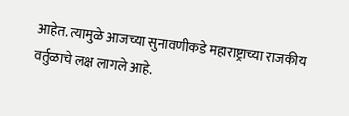आहेत. त्यामुळे आजच्या सुनावणीकडे महाराष्ट्राच्या राजकीय वर्तुळाचे लक्ष लागले आहे.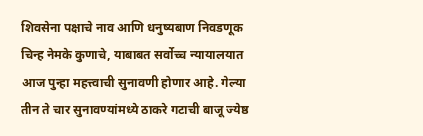शिवसेना पक्षाचे नाव आणि धनुष्यबाण निवडणूक चिन्ह नेमके कुणाचे, याबाबत सर्वोच्च न्यायालयात आज पुन्हा महत्त्वाची सुनावणी होणार आहे. गेल्या तीन ते चार सुनावण्यांमध्ये ठाकरे गटाची बाजू ज्येष्ठ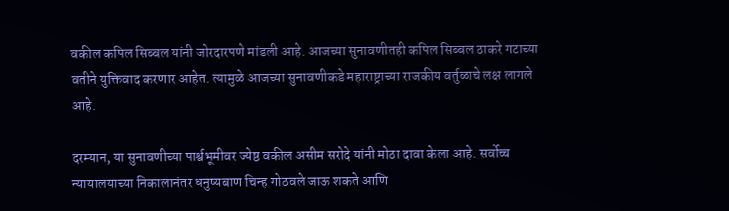वकील कपिल सिब्बल यांनी जोरदारपणे मांडली आहे. आजच्या सुनावणीतही कपिल सिब्बल ठाकरे गटाच्या वतीने युक्तिवाद करणार आहेत. त्यामुळे आजच्या सुनावणीकडे महाराष्ट्राच्या राजकीय वर्तुळाचे लक्ष लागले आहे.

दरम्यान, या सुनावणीच्या पार्श्वभूमीवर ज्येष्ठ वकील असीम सरोदे यांनी मोठा दावा केला आहे. सर्वोच्च न्यायालयाच्या निकालानंतर धनुष्यबाण चिन्ह गोठवले जाऊ शकते आणि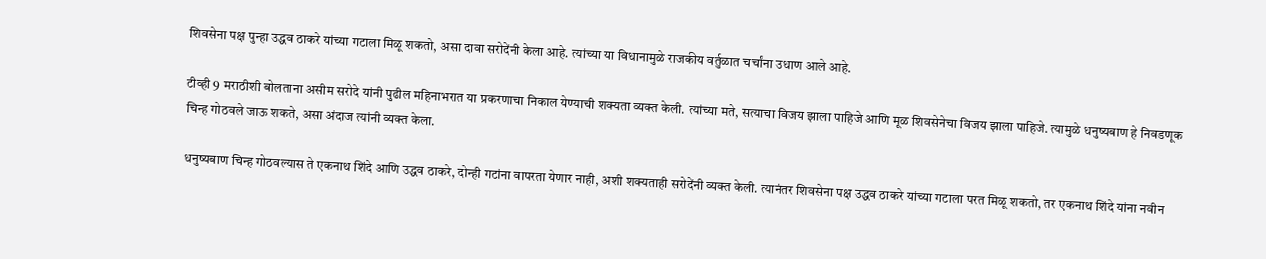शिवसेना पक्ष पुन्हा उद्धव ठाकरे यांच्या गटाला मिळू शकतो, असा दावा सरोदेंनी केला आहे. त्यांच्या या विधानामुळे राजकीय वर्तुळात चर्चांना उधाण आले आहे.

टीव्ही 9 मराठीशी बोलताना असीम सरोदे यांनी पुढील महिनाभरात या प्रकरणाचा निकाल येण्याची शक्यता व्यक्त केली. त्यांच्या मते, सत्याचा विजय झाला पाहिजे आणि मूळ शिवसेनेचा विजय झाला पाहिजे. त्यामुळे धनुष्यबाण हे निवडणूक चिन्ह गोठवले जाऊ शकते, असा अंदाज त्यांनी व्यक्त केला.

धनुष्यबाण चिन्ह गोठवल्यास ते एकनाथ शिंदे आणि उद्धव ठाकरे, दोन्ही गटांना वापरता येणार नाही, अशी शक्यताही सरोदेंनी व्यक्त केली. त्यानंतर शिवसेना पक्ष उद्धव ठाकरे यांच्या गटाला परत मिळू शकतो, तर एकनाथ शिंदे यांना नवीन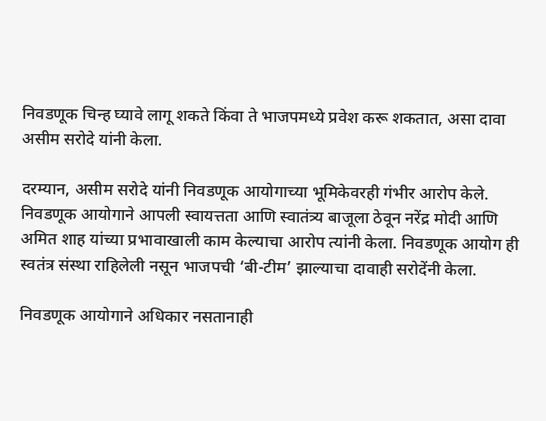निवडणूक चिन्ह घ्यावे लागू शकते किंवा ते भाजपमध्ये प्रवेश करू शकतात, असा दावा असीम सरोदे यांनी केला.

दरम्यान, असीम सरोदे यांनी निवडणूक आयोगाच्या भूमिकेवरही गंभीर आरोप केले. निवडणूक आयोगाने आपली स्वायत्तता आणि स्वातंत्र्य बाजूला ठेवून नरेंद्र मोदी आणि अमित शाह यांच्या प्रभावाखाली काम केल्याचा आरोप त्यांनी केला. निवडणूक आयोग ही स्वतंत्र संस्था राहिलेली नसून भाजपची ‘बी-टीम’ झाल्याचा दावाही सरोदेंनी केला.

निवडणूक आयोगाने अधिकार नसतानाही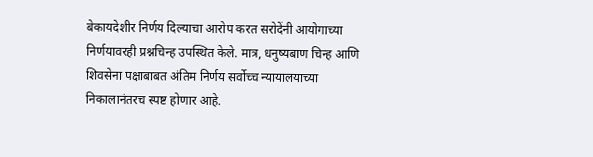बेकायदेशीर निर्णय दिल्याचा आरोप करत सरोदेंनी आयोगाच्या निर्णयावरही प्रश्नचिन्ह उपस्थित केले. मात्र, धनुष्यबाण चिन्ह आणि शिवसेना पक्षाबाबत अंतिम निर्णय सर्वोच्च न्यायालयाच्या निकालानंतरच स्पष्ट होणार आहे.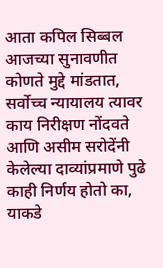आता कपिल सिब्बल आजच्या सुनावणीत कोणते मुद्दे मांडतात, सर्वोच्च न्यायालय त्यावर काय निरीक्षण नोंदवते आणि असीम सरोदेंनी केलेल्या दाव्यांप्रमाणे पुढे काही निर्णय होतो का, याकडे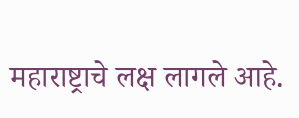महाराष्ट्राचे लक्ष लागले आहे.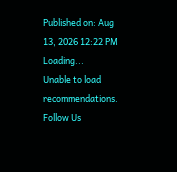Published on: Aug 13, 2026 12:22 PM
Loading...
Unable to load recommendations.
Follow Us